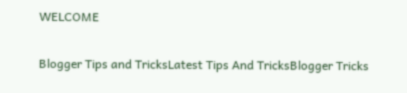WELCOME

Blogger Tips and TricksLatest Tips And TricksBlogger Tricks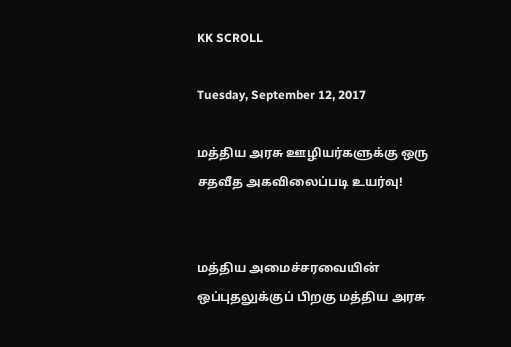KK SCROLL

Tuesday, September 12, 2017

மத்திய அரசு ஊழியர்களுக்கு ஒரு சதவீத அகவிலைப்படி உயர்வு!


மத்திய அமைச்சரவையின் ஒப்புதலுக்குப் பிறகு மத்திய அரசு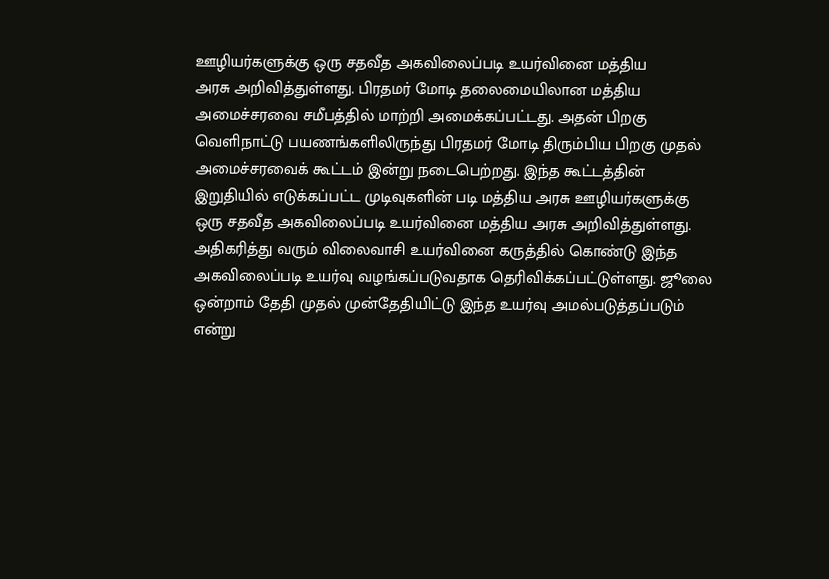ஊழியர்களுக்கு ஒரு சதவீத அகவிலைப்படி உயர்வினை மத்திய
அரசு அறிவித்துள்ளது. பிரதமர் மோடி தலைமையிலான மத்திய அமைச்சரவை சமீபத்தில் மாற்றி அமைக்கப்பட்டது. அதன் பிறகு வெளிநாட்டு பயணங்களிலிருந்து பிரதமர் மோடி திரும்பிய பிறகு முதல் அமைச்சரவைக் கூட்டம் இன்று நடைபெற்றது. இந்த கூட்டத்தின் இறுதியில் எடுக்கப்பட்ட முடிவுகளின் படி மத்திய அரசு ஊழியர்களுக்கு ஒரு சதவீத அகவிலைப்படி உயர்வினை மத்திய அரசு அறிவித்துள்ளது. அதிகரித்து வரும் விலைவாசி உயர்வினை கருத்தில் கொண்டு இந்த அகவிலைப்படி உயர்வு வழங்கப்படுவதாக தெரிவிக்கப்பட்டுள்ளது. ஜூலை ஒன்றாம் தேதி முதல் முன்தேதியிட்டு இந்த உயர்வு அமல்படுத்தப்படும் என்று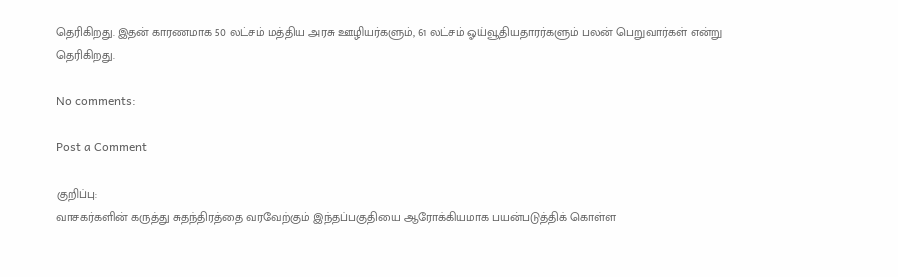தெரிகிறது. இதன் காரணமாக 50 லட்சம் மத்திய அரசு ஊழியர்களும், 61 லட்சம் ஓய்வூதியதாரர்களும் பலன் பெறுவார்கள் என்று தெரிகிறது.

No comments:

Post a Comment

குறிப்பு:
வாசகர்களின் கருத்து சுதந்திரத்தை வரவேற்கும் இந்தப்பகுதியை ஆரோக்கியமாக பயன்படுத்திக் கொள்ள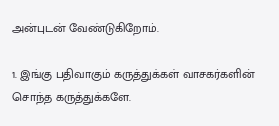அன்புடன் வேண்டுகிறோம்.

1. இங்கு பதிவாகும் கருத்துக்கள் வாசகர்களின் சொந்த கருத்துக்களே.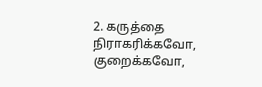2. கருத்தை நிராகரிக்கவோ, குறைக்கவோ,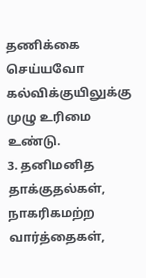தணிக்கை செய்யவோ கல்விக்குயிலுக்கு முழு உரிமை உண்டு.
3. தனிமனித தாக்குதல்கள், நாகரிகமற்ற வார்த்தைகள்,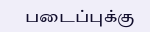படைப்புக்கு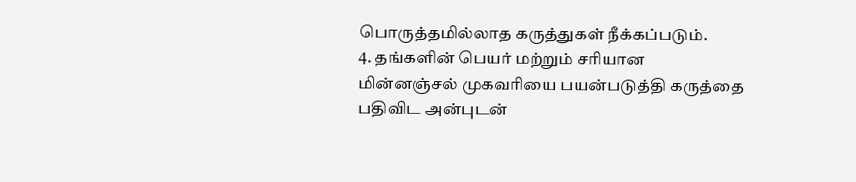பொருத்தமில்லாத கருத்துகள் நீக்கப்படும்.
4. தங்களின் பெயர் மற்றும் சரியான மின்னஞ்சல் முகவரியை பயன்படுத்தி கருத்தை பதிவிட அன்புடன்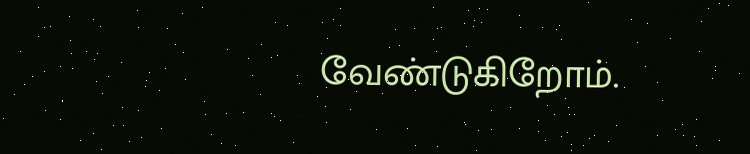வேண்டுகிறோம்.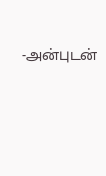-அன்புடன்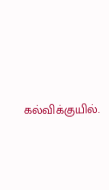கல்விக்குயில்.